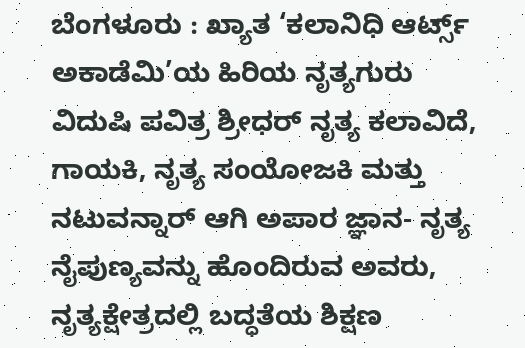ಬೆಂಗಳೂರು : ಖ್ಯಾತ ‘ಕಲಾನಿಧಿ ಆರ್ಟ್ಸ್ ಅಕಾಡೆಮಿ’ಯ ಹಿರಿಯ ನೃತ್ಯಗುರು ವಿದುಷಿ ಪವಿತ್ರ ಶ್ರೀಧರ್ ನೃತ್ಯ ಕಲಾವಿದೆ, ಗಾಯಕಿ, ನೃತ್ಯ ಸಂಯೋಜಕಿ ಮತ್ತು ನಟುವನ್ನಾರ್ ಆಗಿ ಅಪಾರ ಜ್ಞಾನ- ನೃತ್ಯ ನೈಪುಣ್ಯವನ್ನು ಹೊಂದಿರುವ ಅವರು, ನೃತ್ಯಕ್ಷೇತ್ರದಲ್ಲಿ ಬದ್ಧತೆಯ ಶಿಕ್ಷಣ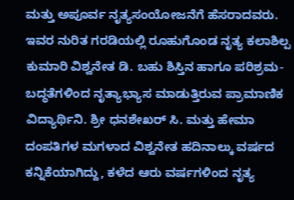ಮತ್ತು ಅಪೂರ್ವ ನೃತ್ಯಸಂಯೋಜನೆಗೆ ಹೆಸರಾದವರು.
ಇವರ ನುರಿತ ಗರಡಿಯಲ್ಲಿ ರೂಹುಗೊಂಡ ನೃತ್ಯ ಕಲಾಶಿಲ್ಪ ಕುಮಾರಿ ವಿಶ್ವನೇತ ಡಿ. ಬಹು ಶಿಸ್ತಿನ ಹಾಗೂ ಪರಿಶ್ರಮ- ಬದ್ಧತೆಗಳಿಂದ ನೃತ್ಯಾಭ್ಯಾಸ ಮಾಡುತ್ತಿರುವ ಪ್ರಾಮಾಣಿಕ ವಿದ್ಯಾರ್ಥಿನಿ. ಶ್ರೀ ಧನಶೇಖರ್ ಸಿ. ಮತ್ತು ಹೇಮಾ ದಂಪತಿಗಳ ಮಗಳಾದ ವಿಶ್ವನೇತ ಹದಿನಾಲ್ಕು ವರ್ಷದ ಕನ್ನಿಕೆಯಾಗಿದ್ದು, ಕಳೆದ ಆರು ವರ್ಷಗಳಿಂದ ನೃತ್ಯ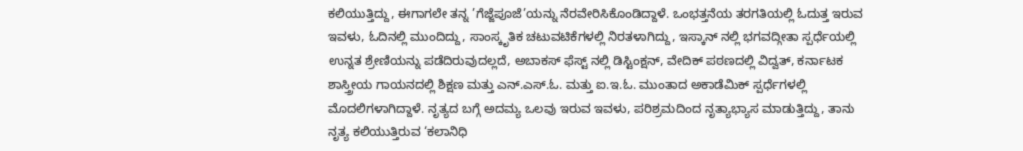ಕಲಿಯುತ್ತಿದ್ದು, ಈಗಾಗಲೇ ತನ್ನ ’ಗೆಜ್ಜೆಪೂಜೆ’ಯನ್ನು ನೆರವೇರಿಸಿಕೊಂಡಿದ್ದಾಳೆ. ಒಂಭತ್ತನೆಯ ತರಗತಿಯಲ್ಲಿ ಓದುತ್ತ ಇರುವ ಇವಳು, ಓದಿನಲ್ಲಿ ಮುಂದಿದ್ದು, ಸಾಂಸ್ಕೃತಿಕ ಚಟುವಟಿಕೆಗಳಲ್ಲಿ ನಿರತಳಾಗಿದ್ದು, ಇಸ್ಕಾನ್ ನಲ್ಲಿ ಭಗವದ್ಗೀತಾ ಸ್ಪರ್ಧೆಯಲ್ಲಿ ಉನ್ನತ ಶ್ರೇಣಿಯನ್ನು ಪಡೆದಿರುವುದಲ್ಲದೆ, ಅಬಾಕಸ್ ಫೆಸ್ಟ್ ನಲ್ಲಿ ಡಿಸ್ಟಿಂಕ್ಷನ್, ವೇದಿಕ್ ಪಠಣದಲ್ಲಿ ವಿದ್ವತ್, ಕರ್ನಾಟಕ ಶಾಸ್ತ್ರೀಯ ಗಾಯನದಲ್ಲಿ ಶಿಕ್ಷಣ ಮತ್ತು ಎನ್.ಎಸ್.ಓ. ಮತ್ತು ಐ.ಇ.ಓ. ಮುಂತಾದ ಅಕಾಡೆಮಿಕ್ ಸ್ಪರ್ಧೆಗಳಲ್ಲಿ ಮೊದಲಿಗಳಾಗಿದ್ದಾಳೆ. ನೃತ್ಯದ ಬಗ್ಗೆ ಅದಮ್ಯ ಒಲವು ಇರುವ ಇವಳು, ಪರಿಶ್ರಮದಿಂದ ನೃತ್ಯಾಭ್ಯಾಸ ಮಾಡುತ್ತಿದ್ದು, ತಾನು ನೃತ್ಯ ಕಲಿಯುತ್ತಿರುವ ‘ಕಲಾನಿಧಿ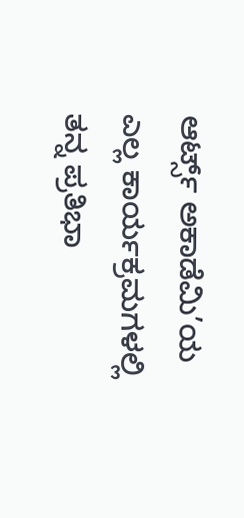ಆರ್ಟ್ಸ್ ಅಕಾಡೆಮಿ’ಯ ಎಲ್ಲ ಕಾರ್ಯಕ್ರಮಗಳಲ್ಲಿ ತನ್ನ ಪ್ರತಿಭಾ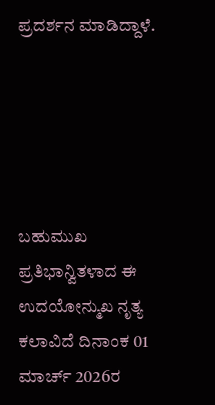ಪ್ರದರ್ಶನ ಮಾಡಿದ್ದಾಳೆ.





ಬಹುಮುಖ ಪ್ರತಿಭಾನ್ವಿತಳಾದ ಈ ಉದಯೋನ್ಮುಖ ನೃತ್ಯ ಕಲಾವಿದೆ ದಿನಾಂಕ 01 ಮಾರ್ಚ್ 2026ರ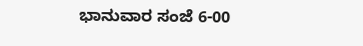ಭಾನುವಾರ ಸಂಜೆ 6-00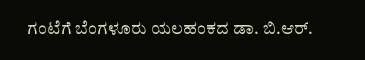ಗಂಟೆಗೆ ಬೆಂಗಳೂರು ಯಲಹಂಕದ ಡಾ. ಬಿ.ಆರ್.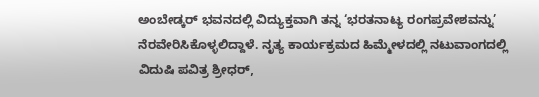ಅಂಬೇಡ್ಕರ್ ಭವನದಲ್ಲಿ ವಿದ್ಯುಕ್ತವಾಗಿ ತನ್ನ ‘ಭರತನಾಟ್ಯ ರಂಗಪ್ರವೇಶವನ್ನು’ ನೆರವೇರಿಸಿಕೊಳ್ಳಲಿದ್ದಾಳೆ. ನೃತ್ಯ ಕಾರ್ಯಕ್ರಮದ ಹಿಮ್ಮೇಳದಲ್ಲಿ ನಟುವಾಂಗದಲ್ಲಿ ವಿದುಷಿ ಪವಿತ್ರ ಶ್ರೀಧರ್,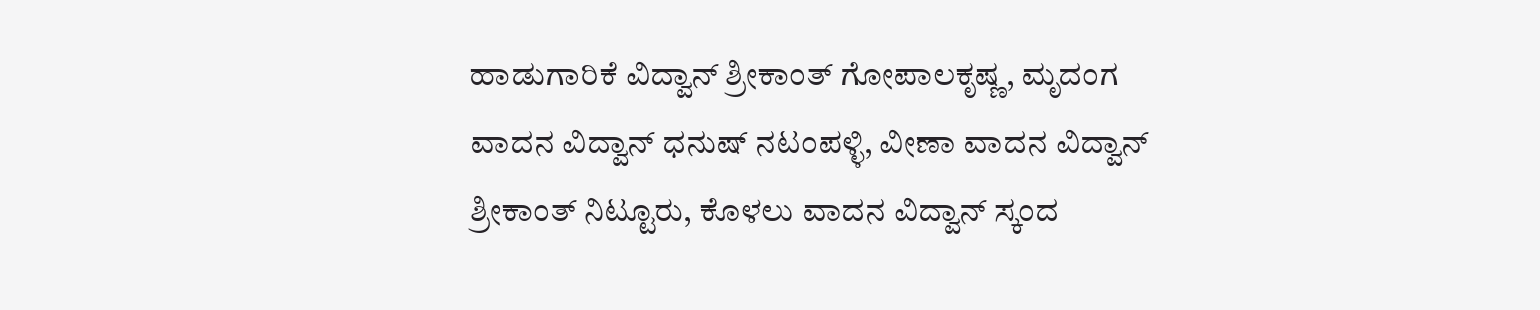ಹಾಡುಗಾರಿಕೆ ವಿದ್ವಾನ್ ಶ್ರೀಕಾಂತ್ ಗೋಪಾಲಕೃಷ್ಣ, ಮೃದಂಗ ವಾದನ ವಿದ್ವಾನ್ ಧನುಷ್ ನಟಂಪಳ್ಳಿ, ವೀಣಾ ವಾದನ ವಿದ್ವಾನ್ ಶ್ರೀಕಾಂತ್ ನಿಟ್ಟೂರು, ಕೊಳಲು ವಾದನ ವಿದ್ವಾನ್ ಸ್ಕಂದ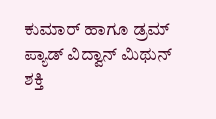ಕುಮಾರ್ ಹಾಗೂ ಡ್ರಮ್ ಪ್ಯಾಡ್ ವಿದ್ವಾನ್ ಮಿಥುನ್ ಶಕ್ತಿ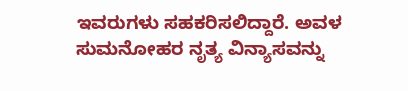ಇವರುಗಳು ಸಹಕರಿಸಲಿದ್ದಾರೆ. ಅವಳ ಸುಮನೋಹರ ನೃತ್ಯ ವಿನ್ಯಾಸವನ್ನು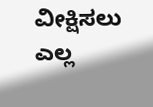ವೀಕ್ಷಿಸಲು ಎಲ್ಲ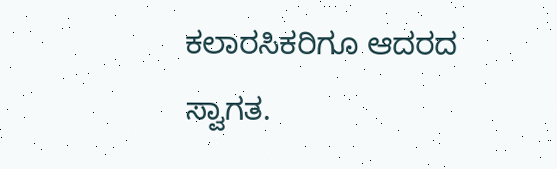ಕಲಾರಸಿಕರಿಗೂ ಆದರದ ಸ್ವಾಗತ.